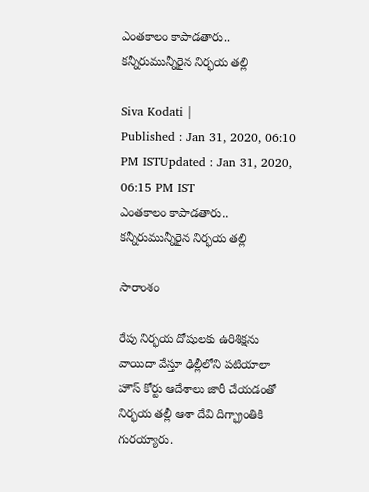ఎంతకాలం కాపాడతారు.. కన్నీరుమున్నీరైన నిర్భయ తల్లి

Siva Kodati |
Published : Jan 31, 2020, 06:10 PM ISTUpdated : Jan 31, 2020, 06:15 PM IST
ఎంతకాలం కాపాడతారు.. కన్నీరుమున్నీరైన నిర్భయ తల్లి

సారాంశం

రేపు నిర్భయ దోషులకు ఉరిశిక్షను వాయిదా వేస్తూ ఢిల్లీలోని పటియాలా హౌస్ కోర్టు ఆదేశాలు జారీ చేయడంతో నిర్భయ తల్లీ ఆశా దేవి దిగ్భ్రాంతికి గురయ్యారు.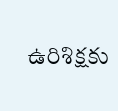ఉరిశిక్షకు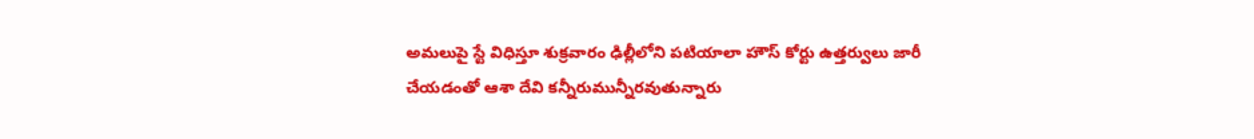అమలుపై స్టే విధిస్తూ శుక్రవారం ఢిల్లీలోని పటియాలా హౌస్ కోర్టు ఉత్తర్వులు జారీ చేయడంతో ఆశా దేవి కన్నీరుమున్నీరవుతున్నారు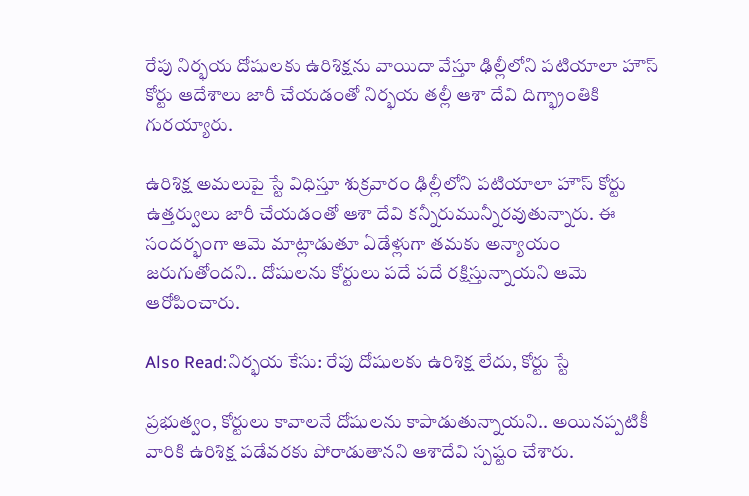రేపు నిర్భయ దోషులకు ఉరిశిక్షను వాయిదా వేస్తూ ఢిల్లీలోని పటియాలా హౌస్ కోర్టు ఆదేశాలు జారీ చేయడంతో నిర్భయ తల్లీ ఆశా దేవి దిగ్భ్రాంతికి గురయ్యారు.

ఉరిశిక్ష అమలుపై స్టే విధిస్తూ శుక్రవారం ఢిల్లీలోని పటియాలా హౌస్ కోర్టు ఉత్తర్వులు జారీ చేయడంతో ఆశా దేవి కన్నీరుమున్నీరవుతున్నారు. ఈ సందర్భంగా ఆమె మాట్లాడుతూ ఏడేళ్లుగా తమకు అన్యాయం జరుగుతోందని.. దోషులను కోర్టులు పదే పదే రక్షిస్తున్నాయని ఆమె ఆరోపించారు.

Also Read:నిర్భయ కేసు: రేపు దోషులకు ఉరిశిక్ష లేదు, కోర్టు స్టే

ప్రభుత్వం, కోర్టులు కావాలనే దోషులను కాపాడుతున్నాయని.. అయినప్పటికీ వారికి ఉరిశిక్ష పడేవరకు పోరాడుతానని ఆశాదేవి స్పష్టం చేశారు.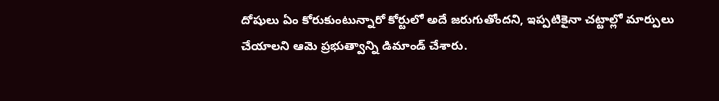దోషులు ఏం కోరుకుంటున్నారో కోర్టులో అదే జరుగుతోందని, ఇప్పటికైనా చట్టాల్లో మార్పులు చేయాలని ఆమె ప్రభుత్వాన్ని డిమాండ్ చేశారు.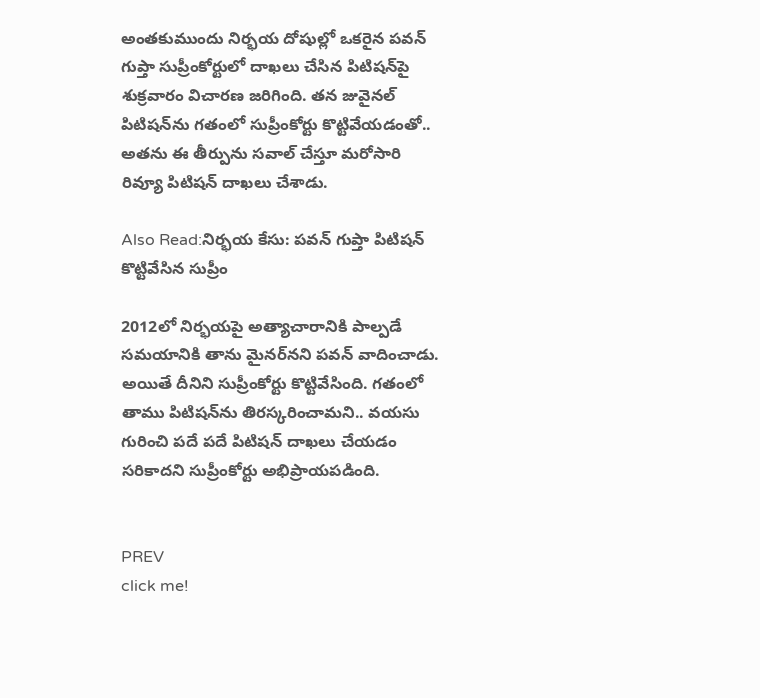అంతకుముందు నిర్భయ దోషుల్లో ఒకరైన పవన్ గుప్తా సుప్రీంకోర్టులో దాఖలు చేసిన పిటిషన్‌పై శుక్రవారం విచారణ జరిగింది. తన జువైనల్ పిటిషన్‌ను గతంలో సుప్రీంకోర్టు కొట్టివేయడంతో.. అతను ఈ తీర్పును సవాల్ చేస్తూ మరోసారి రివ్యూ పిటిషన్ దాఖలు చేశాడు.

Also Read:నిర్భయ కేసు: పవన్ గుప్తా పిటిషన్ కొట్టివేసిన సుప్రీం

2012లో నిర్భయపై అత్యాచారానికి పాల్పడే సమయానికి తాను మైనర్‌నని పవన్ వాదించాడు. అయితే దీనిని సుప్రీంకోర్టు కొట్టివేసింది. గతంలో తాము పిటిషన్‌ను తిరస్కరించామని.. వయసు గురించి పదే పదే పిటిషన్ దాఖలు చేయడం సరికాదని సుప్రీంకోర్టు అభిప్రాయపడింది.


PREV
click me!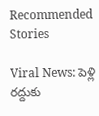Recommended Stories

Viral News: పెళ్లి రద్దుకు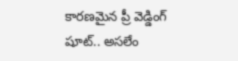కారణమైన ప్రీ వెడ్డింగ్ షూట్.. అసలేం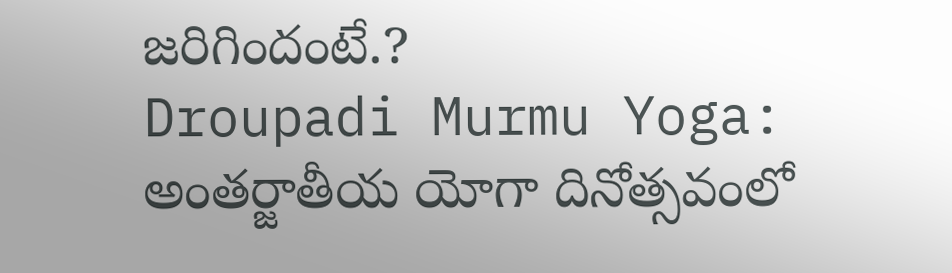జరిగిందంటే.?
Droupadi Murmu Yoga: అంతర్జాతీయ యోగా దినోత్సవంలో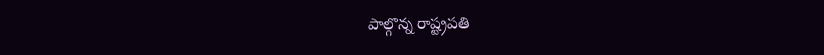పాల్గొన్న రాష్ట్రపతి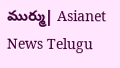ముర్ము| Asianet News Telugu